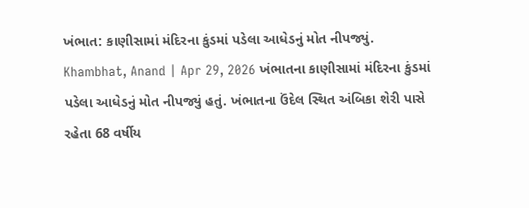ખંભાત: કાણીસામાં મંદિરના કુંડમાં પડેલા આધેડનું મોત નીપજ્યું.
Khambhat, Anand | Apr 29, 2026 ખંભાતના કાણીસામાં મંદિરના કુંડમાં પડેલા આધેડનું મોત નીપજ્યું હતું. ખંભાતના ઉંદેલ સ્થિત અંબિકા શેરી પાસે રહેતા 68 વર્ષીય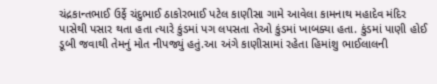ચંદ્રકાન્તભાઈ ઉર્ફે ચંદુભાઈ ઠાકોરભાઈ પટેલ કાણીસા ગામે આવેલા કામનાથ મહાદેવ મંદિર પાસેથી પસાર થતા હતા ત્યારે કુંડમાં પગ લપસતા તેઓ કુંડમાં ખાબક્યા હતા. કુંડમાં પાણી હોઈ ડૂબી જવાથી તેમનું મોત નીપજ્યું હતું.આ અંગે કાણીસામાં રહેતા હિમાંશુ ભાઈલાલની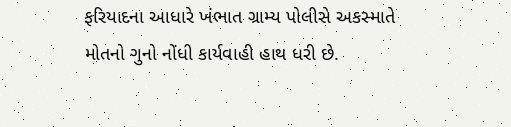ફરિયાદના આધારે ખંભાત ગ્રામ્ય પોલીસે અકસ્માતે મોતનો ગુનો નોંધી કાર્યવાહી હાથ ધરી છે.